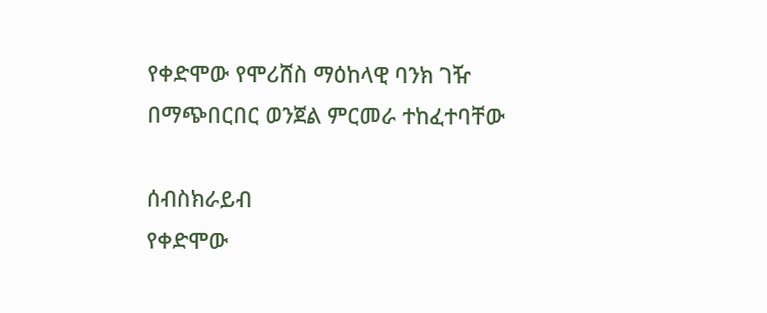የቀድሞው የሞሪሸስ ማዕከላዊ ባንክ ገዥ በማጭበርበር ወንጀል ምርመራ ተከፈተባቸው

ሰብስክራይብ
የቀድሞው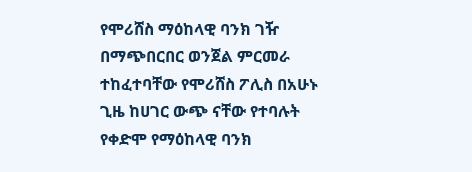የሞሪሸስ ማዕከላዊ ባንክ ገዥ በማጭበርበር ወንጀል ምርመራ ተከፈተባቸው የሞሪሸስ ፖሊስ በአሁኑ ጊዜ ከሀገር ውጭ ናቸው የተባሉት የቀድሞ የማዕከላዊ ባንክ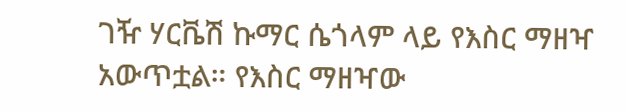ገዥ ሃርቬሽ ኩማር ሴጎላም ላይ የእስር ማዘዣ አውጥቷል። የእስር ማዘዣው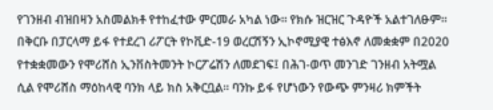የገንዘብ ብዝበዛን አስመልክቶ የተከፈተው ምርመራ አካል ነው። የክሱ ዝርዝር ጉዳዮች አልተገለፁም። በቅርቡ በፓርላማ ይፋ የተደረገ ሪፖርት የኮቪድ-19 ወረርሽኝን ኢኮኖሚያዊ ተፅእኖ ለመቋቋም በ2020 የተቋቋመውን የሞሪሸስ ኢንቨስትመንት ኮርፖሬሽን ለመደገፍ፤ በሕገ-ወጥ መንገድ ገንዘብ አትሟል ሲል የሞሪሸስ ማዕከላዊ ባንክ ላይ ክስ አቅርቧል። ባንኩ ይፋ የሆነውን የውጭ ምንዛሪ ክምችት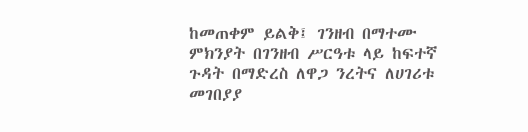ከመጠቀም ይልቅ፤ ገንዘብ በማተሙ ምክንያት በገንዘብ ሥርዓቱ ላይ ከፍተኛ ጉዳት በማድረስ ለዋጋ ንረትና ለሀገሪቱ መገበያያ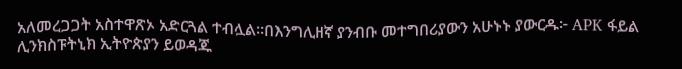አለመረጋጋት አስተዋጽኦ አድርጓል ተብሏል።በእንግሊዘኛ ያንብቡ መተግበሪያውን አሁኑኑ ያውርዱ፦ APK ፋይል ሊንክስፑትኒክ ኢትዮጵያን ይወዳጁ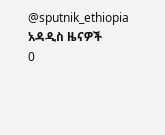@sputnik_ethiopia
አዳዲስ ዜናዎች
0